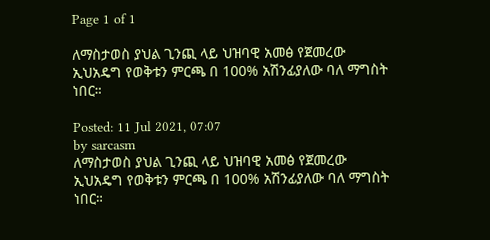Page 1 of 1

ለማስታወስ ያህል ጊንጪ ላይ ህዝባዊ አመፅ የጀመረው ኢህአዴግ የወቅቱን ምርጫ በ 100% አሽንፊያለው ባለ ማግስት ነበር።

Posted: 11 Jul 2021, 07:07
by sarcasm
ለማስታወስ ያህል ጊንጪ ላይ ህዝባዊ አመፅ የጀመረው ኢህአዴግ የወቅቱን ምርጫ በ 100% አሽንፊያለው ባለ ማግስት ነበር።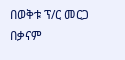በወቅቱ ፕ/ር መርጋ በቃናም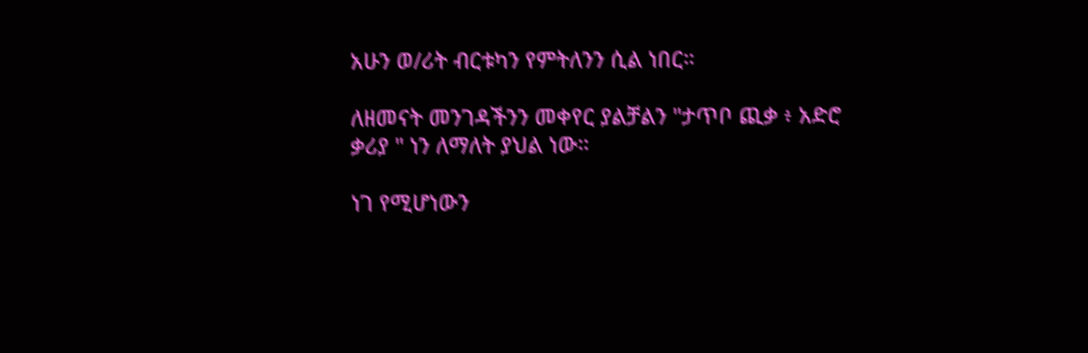አሁን ወ/ሪት ብርቱካን የምትለንን ሲል ነበር።

ለዘመናት መንገዳችንን መቀየር ያልቻልን "ታጥቦ ጪቃ ፥ አድሮ ቃሪያ " ነን ለማለት ያህል ነው።

ነገ የሚሆነውን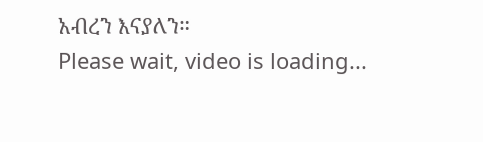አብረን እናያለን።
Please wait, video is loading...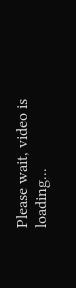Please wait, video is loading...